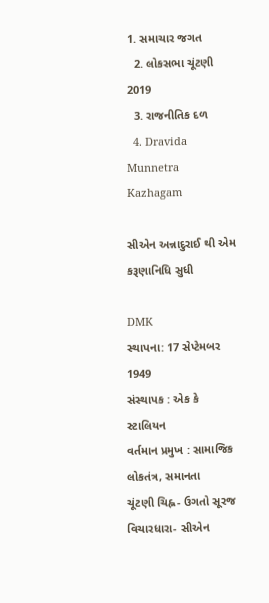1. સમાચાર જગત
  2. લોકસભા ચૂંટણી 2019
  3. રાજનીતિક દળ
  4. Dravida Munnetra Kazhagam

સીએન અન્નાદુરાઈ થી એમ કરૂણાનિધિ સુધી

DMK
સ્થાપના: 17 સેપ્ટેમબર 1949
સંસ્થાપક : એક કે સ્ટાલિયન
વર્તમાન પ્રમુખ : સામાજિક લોકતંત્ર, સમાનતા
ચૂંટણી ચિહ્ન- ઉગતો સૂરજ
વિચારધારા- સીએન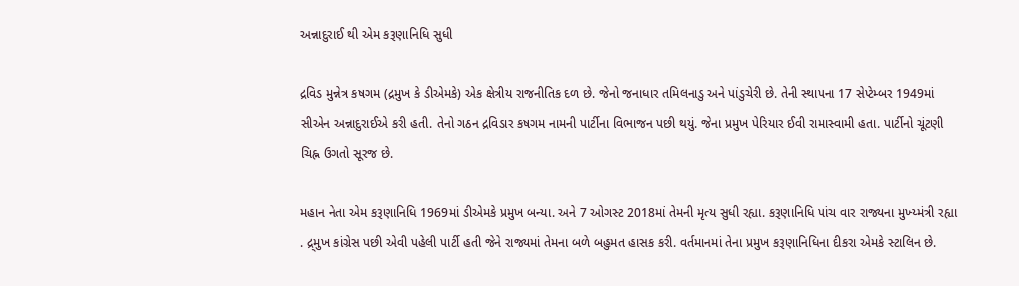અન્નાદુરાઈ થી એમ કરૂણાનિધિ સુધી

દ્રવિડ મુન્નેત્ર કષગમ (દ્રમુખ કે ડીએમકે) એક ક્ષેત્રીય રાજનીતિક દળ છે. જેનો જનાધાર તમિલનાડુ અને પાંડુચેરી છે. તેની સ્થાપના 17 સેપ્ટેમ્બર 1949માં સીએન અન્નાદુરાઈએ કરી હતી. તેનો ગઠન દ્રવિડાર કષગમ નામની પાર્ટીના વિભાજન પછી થયું. જેના પ્રમુખ પેરિયાર ઈવી રામાસ્વામી હતા. પાર્ટીનો ચૂંટણી ચિહ્ન ઉગતો સૂરજ છે.

મહાન નેતા એમ કરૂણાનિધિ 1969માં ડીએમકે પ્રમુખ બન્યા. અને 7 ઓગસ્ટ 2018માં તેમની મૃત્ય સુધી રહ્યા. કરૂણાનિધિ પાંચ વાર રાજ્યના મુખ્ય્મંત્રી રહ્યા . દ્ર્મુખ કાંગ્રેસ પછી એવી પહેલી પાર્ટી હતી જેને રાજ્યમાં તેમના બળે બહુમત હાસક કરી. વર્તમાનમાં તેના પ્રમુખ કરૂણાનિધિના દીકરા એમકે સ્ટાલિન છે.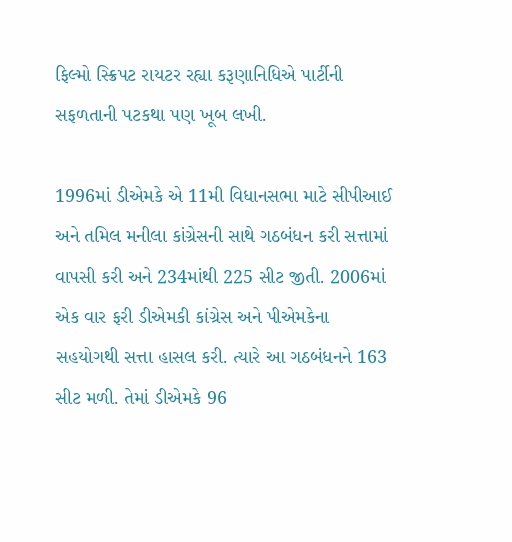ફિલ્મો સ્ક્રિપટ રાયટર રહ્યા કરૂણાનિધિએ પાર્ટીની સફળતાની પટકથા પણ ખૂબ લખી.

1996માં ડીએમકે એ 11મી વિધાનસભા માટે સીપીઆઈ અને તમિલ મનીલા કાંગ્રેસની સાથે ગઠબંધન કરી સત્તામાં વાપસી કરી અને 234માંથી 225 સીટ જીતી. 2006માં એક વાર ફરી ડીએમકી કાંગ્રેસ અને પીએમકેના સહયોગથી સત્તા હાસલ કરી. ત્યારે આ ગઠબંધનને 163 સીટ મળી. તેમાં ડીએમકે 96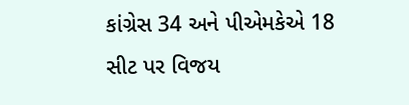કાંગ્રેસ 34 અને પીએમકેએ 18 સીટ પર વિજય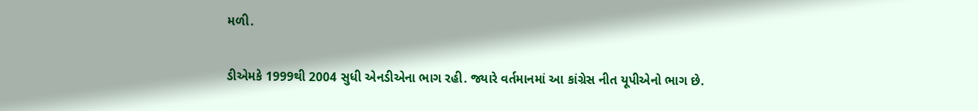મળી.

ડીએમકે 1999થી 2004 સુધી એનડીએના ભાગ રહી. જ્યારે વર્તમાનમાં આ કાંગ્રેસ નીત યૂપીએનો ભાગ છે.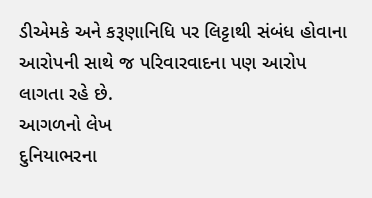ડીએમકે અને કરૂણાનિધિ પર લિટ્ટાથી સંબંધ હોવાના આરોપની સાથે જ પરિવારવાદના પણ આરોપ લાગતા રહે છે.
આગળનો લેખ
દુનિયાભરના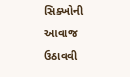સિક્ખોની આવાજ ઉઠાવવી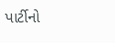પાર્ટીનો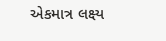એકમાત્ર લક્ષ્ય